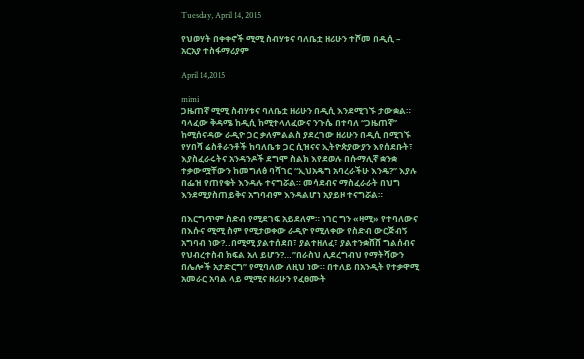Tuesday, April 14, 2015

የህወሃት በቀቀኖች ሚሚ ስብሃቱና ባለቤቷ ዘሪሁን ተሾመ በዲሲ – አርአያ ተስፋማሪያም

April 14,2015

mimi
ጋዜጠኛ ሚሚ ስብሃቱና ባለቤቷ ዘሪሁን በዲሲ እንደሚገኙ ታውቋል። ባላፈው ቅዳሜ ከዲሲ ከሚተላለፈውና ንጉሴ በተባለ “ጋዜጠኛ” ከሚሰናዳው ራዲዮ ጋር ቃለምልልስ ያደረገው ዘሪሁን በዲሲ በሚገኙ የሃበሻ ሬስቶራንቶች ከባለቤቱ ጋር ሲዝናና ኢትዮጵያውያን እየሰደቡት፣ እያስፈራሩትና አንዳንዶች ደግሞ ስልክ እየደወሉ በሱማሊኛ ቋንቋ ተቃውሟቸውን ከመግለፅ ባሻገር “ኢህአዴግ አባረራችሁ እንዴ?” እያሉ በፌዝ የጠየቁት እንዳሉ ተናግሯል። መሳደብና ማስፈራራት በህግ እንደሚያስጠይቅና አግባብም እንዳልሆነ አያይዞ ተናግሯል።

በእርግጥም ስድብ የሚደገፍ አይደለም። ነገር ግን «ዛሚ» የተባለውና በእሱና ሚሚ ስም የሚታወቀው ራዲዮ የሚለቀው የስድብ ውርጅብኝ አግባብ ነው?..በሚሚ ያልተሰደበ፣ ያልተዘለፈ፣ ያልተንቋሸሸ ግልሰብና የህብረተስብ ክፍል አለ ይሆን?…”በራስህ ሊደረግብህ የማትሻውን በሌሎች አታድርግ” የሚባለው ለዚህ ነው። በተለይ በአንዲት የተቃዋሚ አመራር አባል ላይ ሚሚና ዘሪሁን የፈፀሙት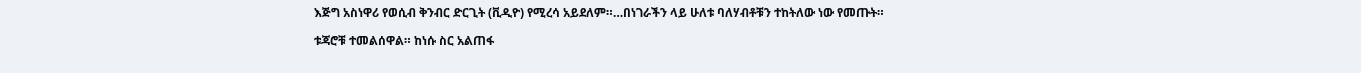እጅግ አስነዋሪ የወሲብ ቅንብር ድርጊት (ቪዲዮ) የሚረሳ አይደለም።…በነገራችን ላይ ሁለቱ ባለሃብቶቹን ተከትለው ነው የመጡት።

ቱጃሮቹ ተመልሰዋል። ከነሱ ስር አልጠፋ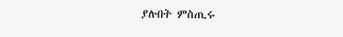ያሉበት ምስጢሩ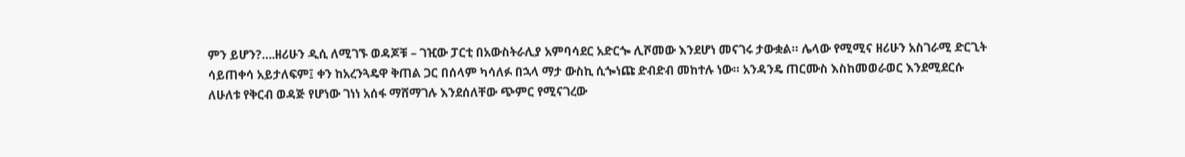ምን ይሆን?….ዘሪሁን ዲሲ ለሚገኙ ወዳጆቹ – ገዢው ፓርቲ በአውስትራሊያ አምባሳደር አድርጐ ሊሾመው እንደሆነ መናገሩ ታውቋል። ሌላው የሚሚና ዘሪሁን አስገራሚ ድርጊት ሳይጠቀሳ አይታለፍም፤ ቀን ከአረንጓዴዋ ቅጠል ጋር በሰላም ካሳለፉ በኋላ ማታ ውስኪ ሲጐነጩ ድብድብ መከተሉ ነው። አንዳንዴ ጠርሙስ እስከመወራወር እንደሚደርሱ ለሁለቱ የቅርብ ወዳጅ የሆነው ገነነ አሰፋ ማሸማገሉ እንደሰለቸው ጭምር የሚናገረው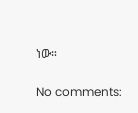ነው።

No comments: